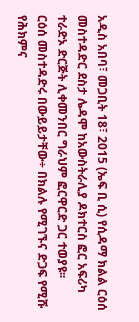አዲስ አበባ፣ መጋቢት 18፣ 2015 (ኤፍ ቢ ሲ) የሲዳማ ክልል ርዕሰ መስተዳድር ደስታ ሌዳሞ ከአውስትራሊያ ዶክተርስ ፎር አፍሪካ ተራድኦ ድርጅት ሊቀመንበር ግራህም ፎርዋርድ ጋር ተወያዩ፡፡
ርዕሰ መስተዳድሩ በውይይታቸው÷ በክልሉ የሚገኙና ድጋፍ የሚሹ የሕክምና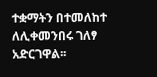ተቋማትን በተመለከተ ለሊቀመንበሩ ገለፃ አድርገዋል፡፡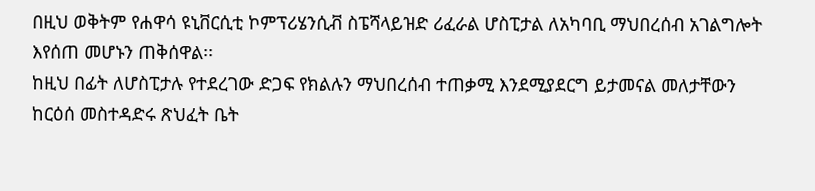በዚህ ወቅትም የሐዋሳ ዩኒቨርሲቲ ኮምፕሪሄንሲቭ ስፔሻላይዝድ ሪፈራል ሆስፒታል ለአካባቢ ማህበረሰብ አገልግሎት እየሰጠ መሆኑን ጠቅሰዋል፡፡
ከዚህ በፊት ለሆስፒታሉ የተደረገው ድጋፍ የክልሉን ማህበረሰብ ተጠቃሚ እንደሚያደርግ ይታመናል መለታቸውን ከርዕሰ መስተዳድሩ ጽህፈት ቤት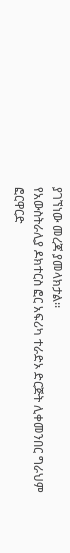ያገኘነው መረጃ ያመላክታል፡፡
የአውስትራሊያ ዶክተርስ ፎር አፍሪካ ተራድኦ ድርጅት ሊቀመንበር ግራህም ፎርዋርድ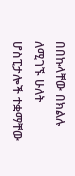በበኩላቸው በክልሉ ለሚገኙ ሁለት ሆስፒታሎች ተቋማቸው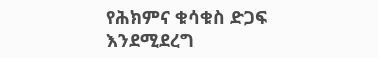የሕክምና ቁሳቁስ ድጋፍ እንደሚደረግ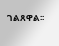ገልጸዋል፡፡